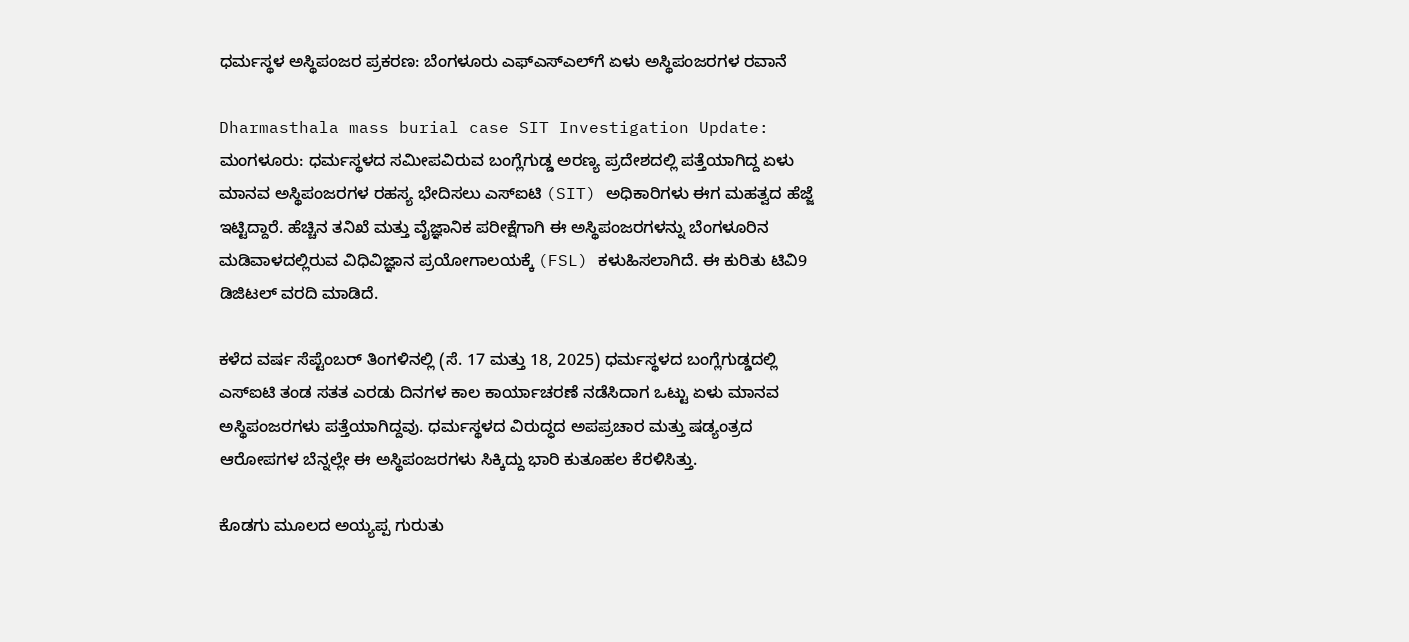ಧರ್ಮಸ್ಥಳ ಅಸ್ಥಿಪಂಜರ ಪ್ರಕರಣ: ಬೆಂಗಳೂರು ಎಫ್‌ಎಸ್‌ಎಲ್‌ಗೆ ಏಳು ಅಸ್ಥಿಪಂಜರಗಳ ರವಾನೆ

Dharmasthala mass burial case SIT Investigation Update: ಮಂಗಳೂರು: ಧರ್ಮಸ್ಥಳದ ಸಮೀಪವಿರುವ ಬಂಗ್ಲೆಗುಡ್ಡ ಅರಣ್ಯ ಪ್ರದೇಶದಲ್ಲಿ ಪತ್ತೆಯಾಗಿದ್ದ ಏಳು ಮಾನವ ಅಸ್ಥಿಪಂಜರಗಳ ರಹಸ್ಯ ಭೇದಿಸಲು ಎಸ್‌ಐಟಿ (SIT) ಅಧಿಕಾರಿಗಳು ಈಗ ಮಹತ್ವದ ಹೆಜ್ಜೆ ಇಟ್ಟಿದ್ದಾರೆ. ಹೆಚ್ಚಿನ ತನಿಖೆ ಮತ್ತು ವೈಜ್ಞಾನಿಕ ಪರೀಕ್ಷೆಗಾಗಿ ಈ ಅಸ್ಥಿಪಂಜರಗಳನ್ನು ಬೆಂಗಳೂರಿನ ಮಡಿವಾಳದಲ್ಲಿರುವ ವಿಧಿವಿಜ್ಞಾನ ಪ್ರಯೋಗಾಲಯಕ್ಕೆ (FSL) ಕಳುಹಿಸಲಾಗಿದೆ. ಈ ಕುರಿತು ಟಿವಿ9 ಡಿಜಿಟಲ್‌ ವರದಿ ಮಾಡಿದೆ.

ಕಳೆದ ವರ್ಷ ಸೆಪ್ಟೆಂಬರ್ ತಿಂಗಳಿನಲ್ಲಿ (ಸೆ. 17 ಮತ್ತು 18, 2025) ಧರ್ಮಸ್ಥಳದ ಬಂಗ್ಲೆಗುಡ್ಡದಲ್ಲಿ ಎಸ್‌ಐಟಿ ತಂಡ ಸತತ ಎರಡು ದಿನಗಳ ಕಾಲ ಕಾರ್ಯಾಚರಣೆ ನಡೆಸಿದಾಗ ಒಟ್ಟು ಏಳು ಮಾನವ ಅಸ್ಥಿಪಂಜರಗಳು ಪತ್ತೆಯಾಗಿದ್ದವು. ಧರ್ಮಸ್ಥಳದ ವಿರುದ್ಧದ ಅಪಪ್ರಚಾರ ಮತ್ತು ಷಡ್ಯಂತ್ರದ ಆರೋಪಗಳ ಬೆನ್ನಲ್ಲೇ ಈ ಅಸ್ಥಿಪಂಜರಗಳು ಸಿಕ್ಕಿದ್ದು ಭಾರಿ ಕುತೂಹಲ ಕೆರಳಿಸಿತ್ತು.

ಕೊಡಗು ಮೂಲದ ಅಯ್ಯಪ್ಪ ಗುರುತು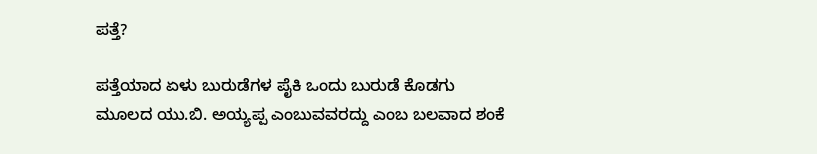ಪತ್ತೆ?

ಪತ್ತೆಯಾದ ಏಳು ಬುರುಡೆಗಳ ಪೈಕಿ ಒಂದು ಬುರುಡೆ ಕೊಡಗು ಮೂಲದ ಯು.ಬಿ. ಅಯ್ಯಪ್ಪ ಎಂಬುವವರದ್ದು ಎಂಬ ಬಲವಾದ ಶಂಕೆ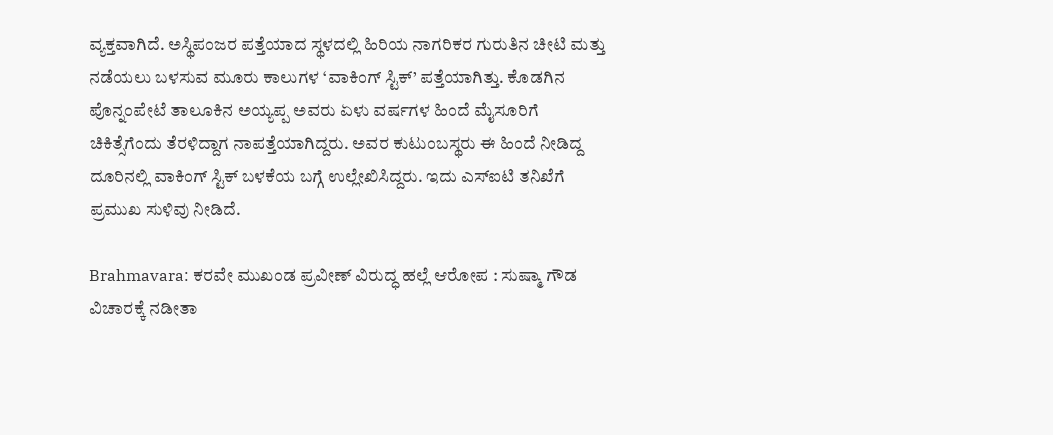ವ್ಯಕ್ತವಾಗಿದೆ. ಅಸ್ಥಿಪಂಜರ ಪತ್ತೆಯಾದ ಸ್ಥಳದಲ್ಲಿ ಹಿರಿಯ ನಾಗರಿಕರ ಗುರುತಿನ ಚೀಟಿ ಮತ್ತು ನಡೆಯಲು ಬಳಸುವ ಮೂರು ಕಾಲುಗಳ ‘ವಾಕಿಂಗ್ ಸ್ಟಿಕ್’ ಪತ್ತೆಯಾಗಿತ್ತು. ಕೊಡಗಿನ ಪೊನ್ನಂಪೇಟೆ ತಾಲೂಕಿನ ಅಯ್ಯಪ್ಪ ಅವರು ಏಳು ವರ್ಷಗಳ ಹಿಂದೆ ಮೈಸೂರಿಗೆ ಚಿಕಿತ್ಸೆಗೆಂದು ತೆರಳಿದ್ದಾಗ ನಾಪತ್ತೆಯಾಗಿದ್ದರು. ಅವರ ಕುಟುಂಬಸ್ಥರು ಈ ಹಿಂದೆ ನೀಡಿದ್ದ ದೂರಿನಲ್ಲಿ ವಾಕಿಂಗ್ ಸ್ಟಿಕ್ ಬಳಕೆಯ ಬಗ್ಗೆ ಉಲ್ಲೇಖಿಸಿದ್ದರು. ಇದು ಎಸ್‌ಐಟಿ ತನಿಖೆಗೆ ಪ್ರಮುಖ ಸುಳಿವು ನೀಡಿದೆ.

Brahmavara: ಕರವೇ ಮುಖಂಡ ಪ್ರವೀಣ್ ವಿರುದ್ಧ ಹಲ್ಲೆ ಆರೋಪ : ಸುಷ್ಮಾ ಗೌಡ ವಿಚಾರಕ್ಕೆ ನಡೀತಾ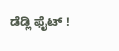ಡೆಡ್ಲಿ ಫೈಟ್ !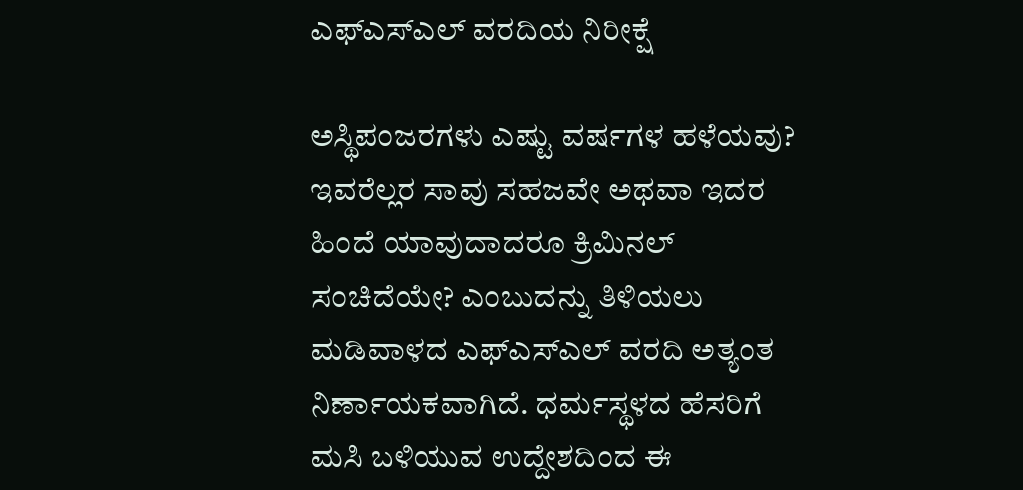ಎಫ್‌ಎಸ್‌ಎಲ್ ವರದಿಯ ನಿರೀಕ್ಷೆ

ಅಸ್ಥಿಪಂಜರಗಳು ಎಷ್ಟು ವರ್ಷಗಳ ಹಳೆಯವು? ಇವರೆಲ್ಲರ ಸಾವು ಸಹಜವೇ ಅಥವಾ ಇದರ ಹಿಂದೆ ಯಾವುದಾದರೂ ಕ್ರಿಮಿನಲ್ ಸಂಚಿದೆಯೇ? ಎಂಬುದನ್ನು ತಿಳಿಯಲು ಮಡಿವಾಳದ ಎಫ್‌ಎಸ್‌ಎಲ್ ವರದಿ ಅತ್ಯಂತ ನಿರ್ಣಾಯಕವಾಗಿದೆ. ಧರ್ಮಸ್ಥಳದ ಹೆಸರಿಗೆ ಮಸಿ ಬಳಿಯುವ ಉದ್ದೇಶದಿಂದ ಈ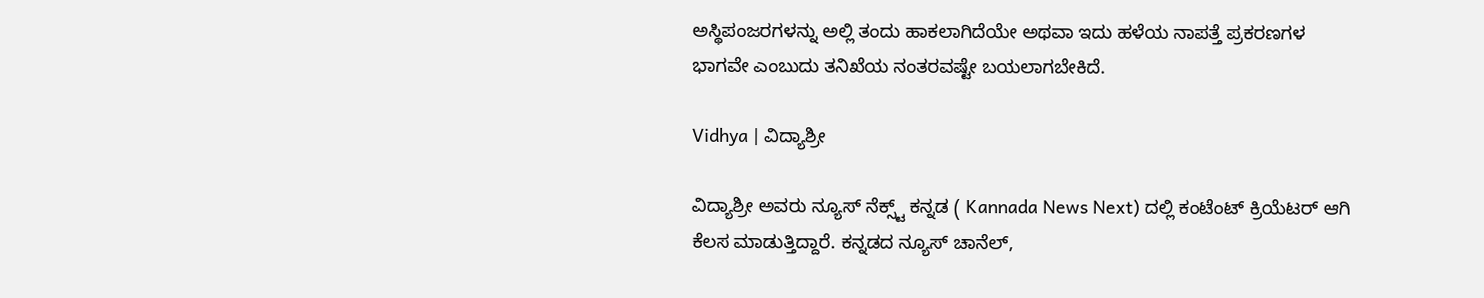ಅಸ್ಥಿಪಂಜರಗಳನ್ನು ಅಲ್ಲಿ ತಂದು ಹಾಕಲಾಗಿದೆಯೇ ಅಥವಾ ಇದು ಹಳೆಯ ನಾಪತ್ತೆ ಪ್ರಕರಣಗಳ ಭಾಗವೇ ಎಂಬುದು ತನಿಖೆಯ ನಂತರವಷ್ಟೇ ಬಯಲಾಗಬೇಕಿದೆ.

Vidhya | ವಿದ್ಯಾಶ್ರೀ

ವಿದ್ಯಾಶ್ರೀ ಅವರು ನ್ಯೂಸ್‌ ನೆಕ್ಸ್ಟ್‌ ಕನ್ನಡ ( Kannada News Next) ದಲ್ಲಿ ಕಂಟೆಂಟ್‌ ಕ್ರಿಯೆಟರ್‌ ಆಗಿ ಕೆಲಸ ಮಾಡುತ್ತಿದ್ದಾರೆ. ಕನ್ನಡದ ನ್ಯೂಸ್‌ ಚಾನೆಲ್‌,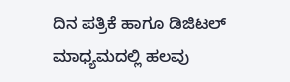ದಿನ ಪತ್ರಿಕೆ ಹಾಗೂ ಡಿಜಿಟಲ್‌ ಮಾಧ್ಯಮದಲ್ಲಿ ಹಲವು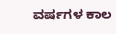ವರ್ಷಗಳ ಕಾಲ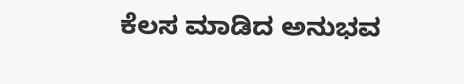ಕೆಲಸ ಮಾಡಿದ ಅನುಭವ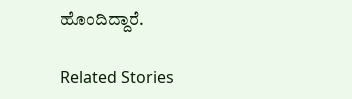ಹೊಂದಿದ್ದಾರೆ.

Related Stories